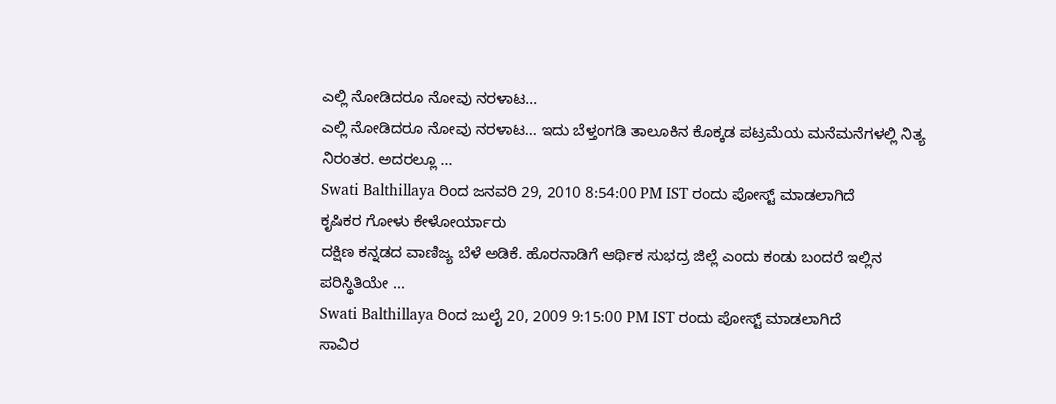ಎಲ್ಲಿ ನೋಡಿದರೂ ನೋವು ನರಳಾಟ...
ಎಲ್ಲಿ ನೋಡಿದರೂ ನೋವು ನರಳಾಟ... ಇದು ಬೆಳ್ತಂಗಡಿ ತಾಲೂಕಿನ ಕೊಕ್ಕಡ ಪಟ್ರಮೆಯ ಮನೆಮನೆಗಳಲ್ಲಿ ನಿತ್ಯ ನಿರಂತರ. ಅದರಲ್ಲೂ ...
Swati Balthillaya ರಿಂದ ಜನವರಿ 29, 2010 8:54:00 PM IST ರಂದು ಪೋಸ್ಟ್ ಮಾಡಲಾಗಿದೆ
ಕೃಷಿಕರ ಗೋಳು ಕೇಳೋರ್ಯಾರು
ದಕ್ಷಿಣ ಕನ್ನಡದ ವಾಣಿಜ್ಯ ಬೆಳೆ ಅಡಿಕೆ. ಹೊರನಾಡಿಗೆ ಆರ್ಥಿಕ ಸುಭದ್ರ ಜಿಲ್ಲೆ ಎಂದು ಕಂಡು ಬಂದರೆ ಇಲ್ಲಿನ ಪರಿಸ್ಥಿತಿಯೇ ...
Swati Balthillaya ರಿಂದ ಜುಲೈ 20, 2009 9:15:00 PM IST ರಂದು ಪೋಸ್ಟ್ ಮಾಡಲಾಗಿದೆ
ಸಾವಿರ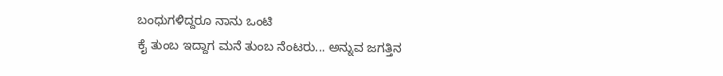ಬಂಧುಗಳಿದ್ದರೂ ನಾನು ಒಂಟಿ
ಕೈ ತುಂಬ ಇದ್ದಾಗ ಮನೆ ತುಂಬ ನೆಂಟರು... ಅನ್ನುವ ಜಗತ್ತಿನ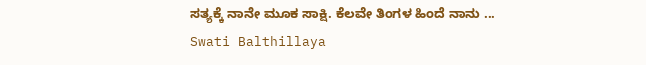ಸತ್ಯಕ್ಕೆ ನಾನೇ ಮೂಕ ಸಾಕ್ಷಿ. ಕೆಲವೇ ತಿಂಗಳ ಹಿಂದೆ ನಾನು ...
Swati Balthillaya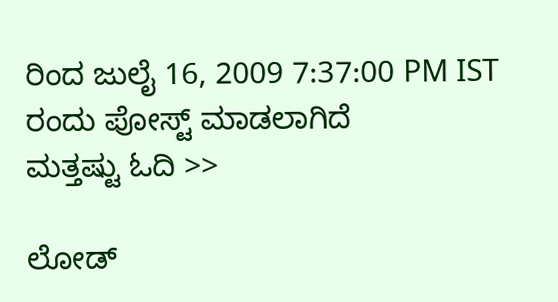ರಿಂದ ಜುಲೈ 16, 2009 7:37:00 PM IST ರಂದು ಪೋಸ್ಟ್ ಮಾಡಲಾಗಿದೆ
ಮತ್ತಷ್ಟು ಓದಿ >>

ಲೋಡ್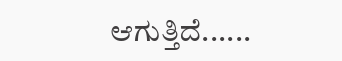ಆಗುತ್ತಿದೆ......